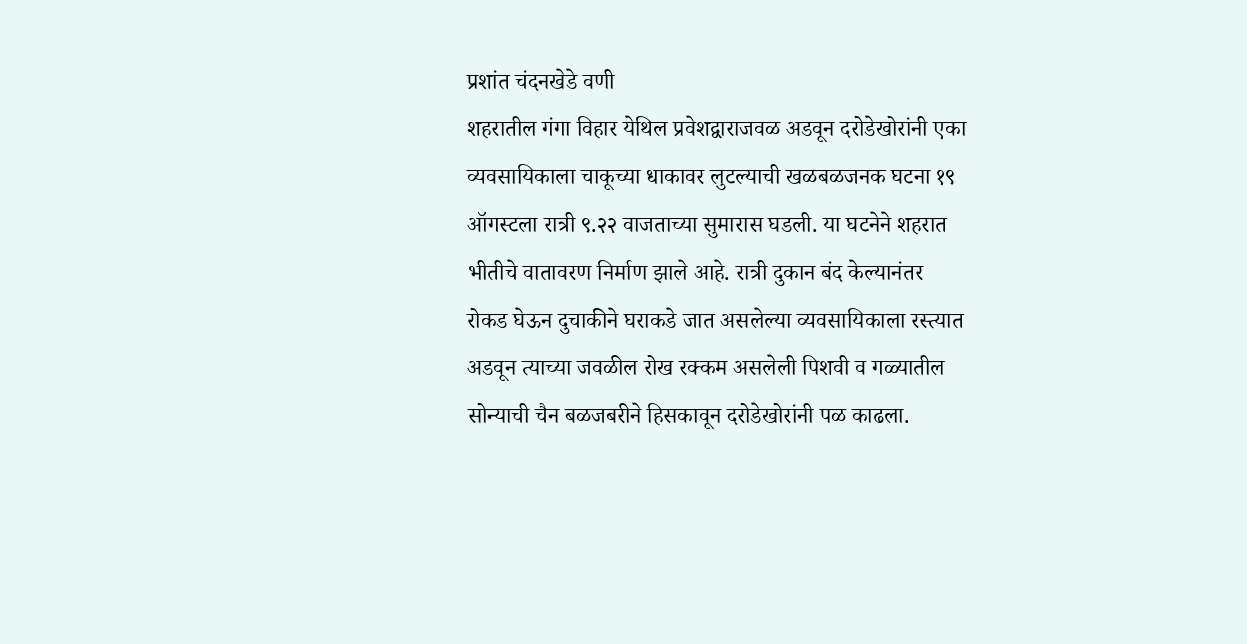प्रशांत चंदनखेडे वणी
शहरातील गंगा विहार येथिल प्रवेशद्वाराजवळ अडवून दरोडेखोरांनी एका व्यवसायिकाला चाकूच्या धाकावर लुटल्याची खळबळजनक घटना १९ ऑगस्टला रात्री ९.२२ वाजताच्या सुमारास घडली. या घटनेने शहरात भीतीचे वातावरण निर्माण झाले आहे. रात्री दुकान बंद केल्यानंतर रोकड घेऊन दुचाकीने घराकडे जात असलेल्या व्यवसायिकाला रस्त्यात अडवून त्याच्या जवळील रोख रक्कम असलेली पिशवी व गळ्यातील सोन्याची चैन बळजबरीने हिसकावून दरोडेखोरांनी पळ काढला.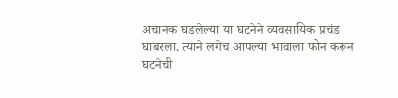अचानक घडलेल्या या घटनेने व्यवसायिक प्रचंड घाबरला. त्याने लगेच आपल्या भावाला फोन करून घटनेची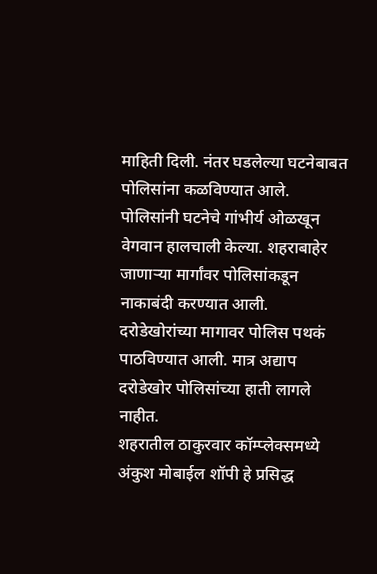माहिती दिली. नंतर घडलेल्या घटनेबाबत पोलिसांना कळविण्यात आले. पोलिसांनी घटनेचे गांभीर्य ओळखून वेगवान हालचाली केल्या. शहराबाहेर जाणाऱ्या मार्गांवर पोलिसांकडून नाकाबंदी करण्यात आली. दरोडेखोरांच्या मागावर पोलिस पथकं पाठविण्यात आली. मात्र अद्याप दरोडेखोर पोलिसांच्या हाती लागले नाहीत.
शहरातील ठाकुरवार कॉम्प्लेक्समध्ये अंकुश मोबाईल शॉपी हे प्रसिद्ध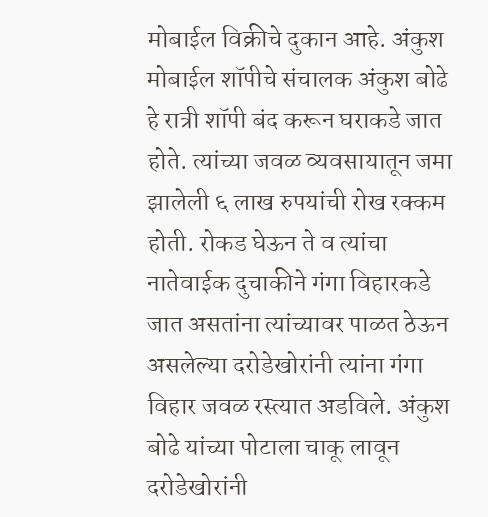मोबाईल विक्रीचे दुकान आहे. अंकुश मोबाईल शॉपीचे संचालक अंकुश बोढे हे रात्री शॉपी बंद करून घराकडे जात होते. त्यांच्या जवळ व्यवसायातून जमा झालेली ६ लाख रुपयांची रोख रक्कम होती. रोकड घेऊन ते व त्यांचा नातेवाईक दुचाकीने गंगा विहारकडे जात असतांना त्यांच्यावर पाळत ठेऊन असलेल्या दरोडेखोरांनी त्यांना गंगा विहार जवळ रस्त्यात अडविले. अंकुश बोढे यांच्या पोटाला चाकू लावून दरोडेखोरांनी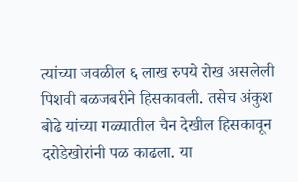त्यांच्या जवळील ६ लाख रुपये रोख असलेली पिशवी बळजबरीने हिसकावली. तसेच अंकुश बोढे यांच्या गळ्यातील चैन देखील हिसकावून दरोडेखोरांनी पळ काढला. या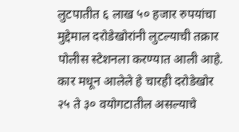लुटपातीत ६ लाख ५० हजार रुपयांचा मुद्देमाल दरोडेखोरांनी लुटल्याची तक्रार पोलीस स्टेशनला करण्यात आली आहे. कार मधून आलेले हे चारही दरोडेखोर २५ ते ३० वयोगटातील असल्याचे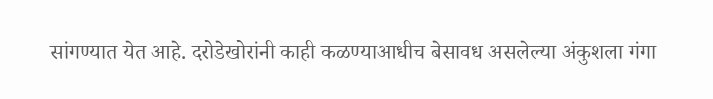सांगण्यात येत आहे. दरोडेखोरांनी काही कळण्याआधीच बेसावध असलेल्या अंकुशला गंगा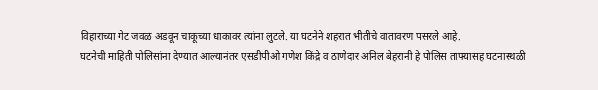विहाराच्या गेट जवळ अडवून चाकूच्या धाकावर त्यांना लुटले. या घटनेने शहरात भीतीचे वातावरण पसरले आहे.
घटनेची माहिती पोलिसांना देण्यात आल्यानंतर एसडीपीओ गणेश किंद्रे व ठाणेदार अनिल बेहरानी हे पोलिस ताफ्यासह घटनास्थळी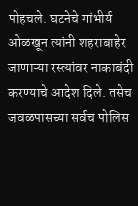पोहचले. घटनेचे गांभीर्य ओळखून त्यांनी शहराबाहेर जाणाऱ्या रस्त्यांवर नाकाबंदी करण्याचे आदेश दिले. तसेच जवळपासच्या सर्वच पोलिस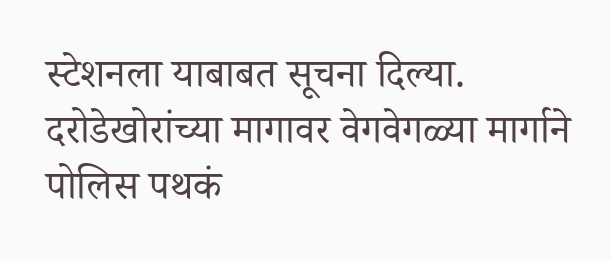स्टेशनला याबाबत सूचना दिल्या. दरोडेखोरांच्या मागावर वेगवेगळ्या मार्गाने पोलिस पथकं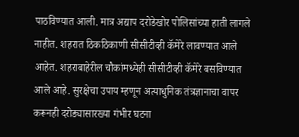पाठविण्यात आली. मात्र अद्याप दरोडेखोर पोलिसांच्या हाती लागले नाहीत. शहरात ठिकठिकाणी सीसीटीव्ही कॅमेरे लावण्यात आले आहेत. शहराबाहेरील चौकांमध्येही सीसीटीव्ही कॅमेरे बसविण्यात आले आहे. सुरक्षेचा उपाय म्हणून अत्याधुनिक तंत्रज्ञानाचा वापर करूनही दरोड्यासारख्या गंभीर घटना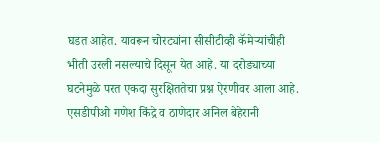घडत आहेत. यावरून चोरट्यांना सीसीटीव्ही कॅमेऱ्यांचीही भीती उरली नसल्याचे दिसून येत आहे. या दरोड्याच्या घटनेमुळे परत एकदा सुरक्षिततेचा प्रश्न ऐरणीवर आला आहे. एसडीपीओ गणेश किंद्रे व ठाणेदार अनिल बेहेरानी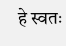हे स्वतः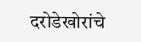दरोडेखोरांचे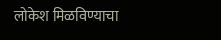लोकेश मिळविण्याचा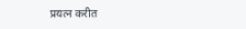प्रयत्न करीत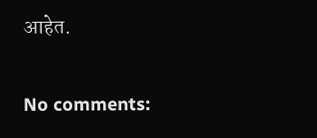आहेत.


No comments: